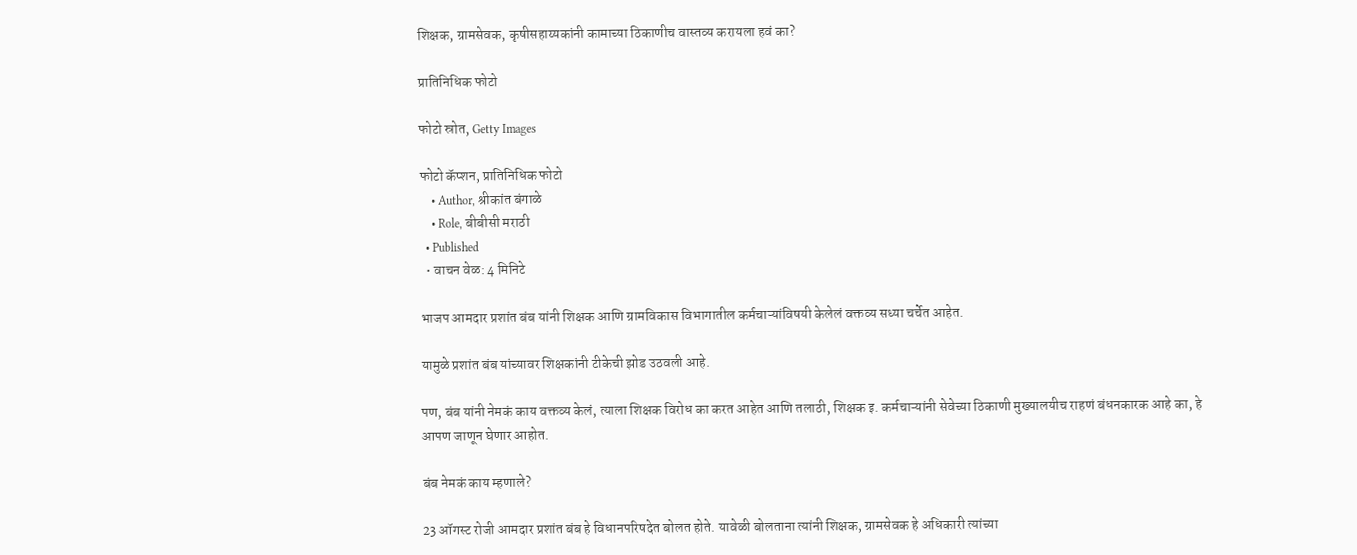शिक्षक, ग्रामसेवक, कृषीसहाय्यकांनी कामाच्या ठिकाणीच वास्तव्य करायला हवं का?

प्रातिनिधिक फोटो

फोटो स्रोत, Getty Images

फोटो कॅप्शन, प्रातिनिधिक फोटो
    • Author, श्रीकांत बंगाळे
    • Role, बीबीसी मराठी
  • Published
  • वाचन वेळ: 4 मिनिटे

भाजप आमदार प्रशांत बंब यांनी शिक्षक आणि ग्रामविकास विभागातील कर्मचाऱ्यांविषयी केलेलं वक्तव्य सध्या चर्चेत आहेत.

यामुळे प्रशांत बंब यांच्यावर शिक्षकांनी टीकेची झोड उठवली आहे.

पण, बंब यांनी नेमकं काय वक्तव्य केलं, त्याला शिक्षक विरोध का करत आहेत आणि तलाठी, शिक्षक इ. कर्मचाऱ्यांनी सेवेच्या ठिकाणी मुख्यालयीच राहणं बंधनकारक आहे का, हे आपण जाणून घेणार आहोत.

बंब नेमकं काय म्हणाले?

23 ऑगस्ट रोजी आमदार प्रशांत बंब हे विधानपरिषदेत बोलत होते. यावेळी बोलताना त्यांनी शिक्षक, ग्रामसेवक हे अधिकारी त्यांच्या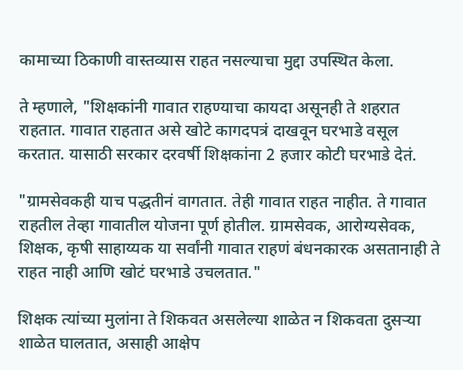कामाच्या ठिकाणी वास्तव्यास राहत नसल्याचा मुद्दा उपस्थित केला.

ते म्हणाले, "शिक्षकांनी गावात राहण्याचा कायदा असूनही ते शहरात राहतात. गावात राहतात असे खोटे कागदपत्रं दाखवून घरभाडे वसूल करतात. यासाठी सरकार दरवर्षी शिक्षकांना 2 हजार कोटी घरभाडे देतं.

"ग्रामसेवकही याच पद्धतीनं वागतात. तेही गावात राहत नाहीत. ते गावात राहतील तेव्हा गावातील योजना पूर्ण होतील. ग्रामसेवक, आरोग्यसेवक, शिक्षक, कृषी साहाय्यक या सर्वांनी गावात राहणं बंधनकारक असतानाही ते राहत नाही आणि खोटं घरभाडे उचलतात."

शिक्षक त्यांच्या मुलांना ते शिकवत असलेल्या शाळेत न शिकवता दुसऱ्या शाळेत घालतात, असाही आक्षेप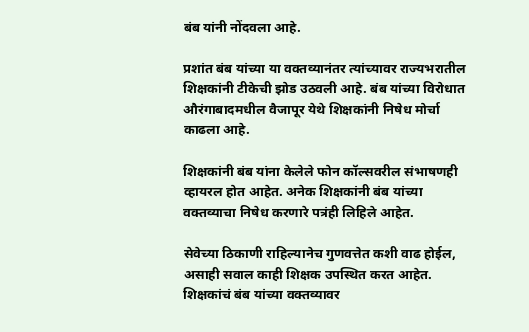बंब यांनी नोंदवला आहे.

प्रशांत बंब यांच्या या वक्तव्यानंतर त्यांच्यावर राज्यभरातील शिक्षकांनी टीकेची झोड उठवली आहे. बंब यांच्या विरोधात औरंगाबादमधील वैजापूर येथे शिक्षकांनी निषेध मोर्चा काढला आहे.

शिक्षकांनी बंब यांना केलेले फोन कॉल्सवरील संभाषणही व्हायरल होत आहेत. अनेक शिक्षकांनी बंब यांच्या वक्तव्याचा निषेध करणारे पत्रंही लिहिले आहेत.

सेवेच्या ठिकाणी राहिल्यानेच गुणवत्तेत कशी वाढ होईल, असाही सवाल काही शिक्षक उपस्थित करत आहेत. शिक्षकांचं बंब यांच्या वक्तव्यावर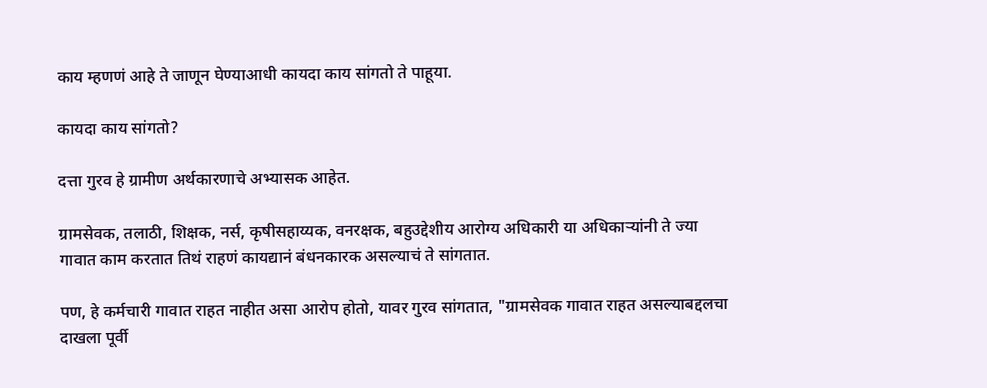काय म्हणणं आहे ते जाणून घेण्याआधी कायदा काय सांगतो ते पाहूया.

कायदा काय सांगतो?

दत्ता गुरव हे ग्रामीण अर्थकारणाचे अभ्यासक आहेत.

ग्रामसेवक, तलाठी, शिक्षक, नर्स, कृषीसहाय्यक, वनरक्षक, बहुउद्देशीय आरोग्य अधिकारी या अधिकाऱ्यांनी ते ज्या गावात काम करतात तिथं राहणं कायद्यानं बंधनकारक असल्याचं ते सांगतात.

पण, हे कर्मचारी गावात राहत नाहीत असा आरोप होतो, यावर गुरव सांगतात, "ग्रामसेवक गावात राहत असल्याबद्दलचा दाखला पूर्वी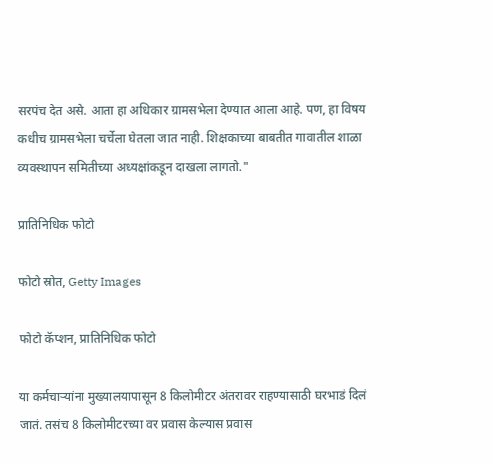सरपंच देत असे. आता हा अधिकार ग्रामसभेला देण्यात आला आहे. पण, हा विषय कधीच ग्रामसभेला चर्चेला घेतला जात नाही. शिक्षकाच्या बाबतीत गावातील शाळा व्यवस्थापन समितीच्या अध्यक्षांकडून दाखला लागतो."

प्रातिनिधिक फोटो

फोटो स्रोत, Getty Images

फोटो कॅप्शन, प्रातिनिधिक फोटो

या कर्मचाऱ्यांना मुख्यालयापासून 8 किलोमीटर अंतरावर राहण्यासाठी घरभाडं दिलं जातं. तसंच 8 किलोमीटरच्या वर प्रवास केल्यास प्रवास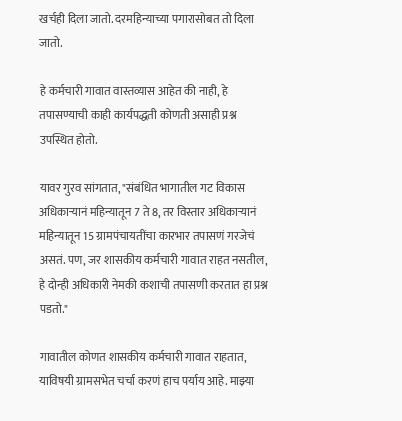खर्चही दिला जातो. दरमहिन्याच्या पगारासोबत तो दिला जातो.

हे कर्मचारी गावात वास्तव्यास आहेत की नाही, हे तपासण्याची काही कार्यपद्धती कोणती असाही प्रश्न उपस्थित होतो.

यावर गुरव सांगतात, "संबंधित भागातील गट विकास अधिकाऱ्यानं महिन्यातून 7 ते 8, तर विस्तार अधिकाऱ्यानं महिन्यातून 15 ग्रामपंचायतींचा कारभार तपासणं गरजेचं असतं. पण, जर शासकीय कर्मचारी गावात राहत नसतील, हे दोन्ही अधिकारी नेमकी कशाची तपासणी करतात हा प्रश्न पडतो."

गावातील कोणत शासकीय कर्मचारी गावात राहतात, याविषयी ग्रामसभेत चर्चा करणं हाच पर्याय आहे. माझ्या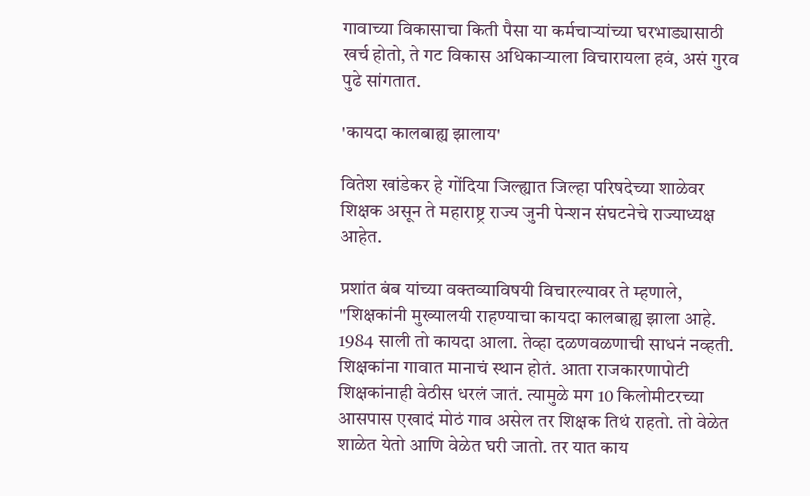गावाच्या विकासाचा किती पैसा या कर्मचाऱ्यांच्या घरभाड्यासाठी खर्च होतो, ते गट विकास अधिकाऱ्याला विचारायला हवं, असं गुरव पुढे सांगतात.

'कायदा कालबाह्य झालाय'

वितेश खांडेकर हे गोंदिया जिल्ह्यात जिल्हा परिषदेच्या शाळेवर शिक्षक असून ते महाराष्ट्र राज्य जुनी पेन्शन संघटनेचे राज्याध्यक्ष आहेत.

प्रशांत बंब यांच्या वक्तव्याविषयी विचारल्यावर ते म्हणाले, "शिक्षकांनी मुख्यालयी राहण्याचा कायदा कालबाह्य झाला आहे. 1984 साली तो कायदा आला. तेव्हा दळणवळणाची साधनं नव्हती. शिक्षकांना गावात मानाचं स्थान होतं. आता राजकारणापोटी शिक्षकांनाही वेठीस धरलं जातं. त्यामुळे मग 10 किलोमीटरच्या आसपास एखादं मोठं गाव असेल तर शिक्षक तिथं राहतो. तो वेळेत शाळेत येतो आणि वेळेत घरी जातो. तर यात काय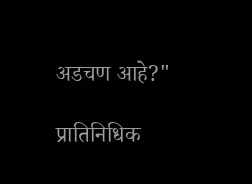अडचण आहे?"

प्रातिनिधिक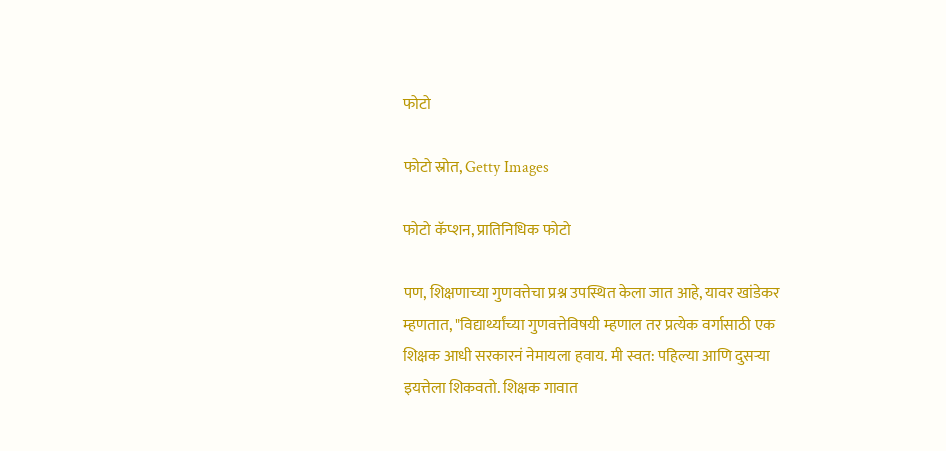फोटो

फोटो स्रोत, Getty Images

फोटो कॅप्शन, प्रातिनिधिक फोटो

पण, शिक्षणाच्या गुणवत्तेचा प्रश्न उपस्थित केला जात आहे, यावर खांडेकर म्हणतात, "विद्यार्थ्यांच्या गुणवत्तेविषयी म्हणाल तर प्रत्येक वर्गासाठी एक शिक्षक आधी सरकारनं नेमायला हवाय. मी स्वत: पहिल्या आणि दुसऱ्या इयत्तेला शिकवतो. शिक्षक गावात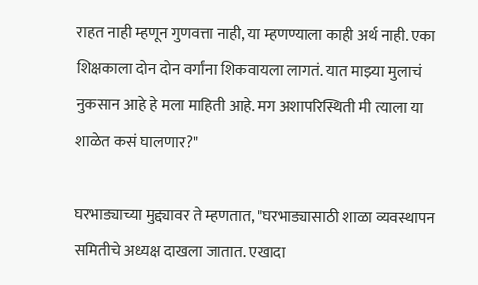राहत नाही म्हणून गुणवत्ता नाही, या म्हणण्याला काही अर्थ नाही. एका शिक्षकाला दोन दोन वर्गांना शिकवायला लागतं. यात माझ्या मुलाचं नुकसान आहे हे मला माहिती आहे. मग अशापरिस्थिती मी त्याला या शाळेत कसं घालणार?"

घरभाड्याच्या मुद्द्यावर ते म्हणतात, "घरभाड्यासाठी शाळा व्यवस्थापन समितीचे अध्यक्ष दाखला जातात. एखादा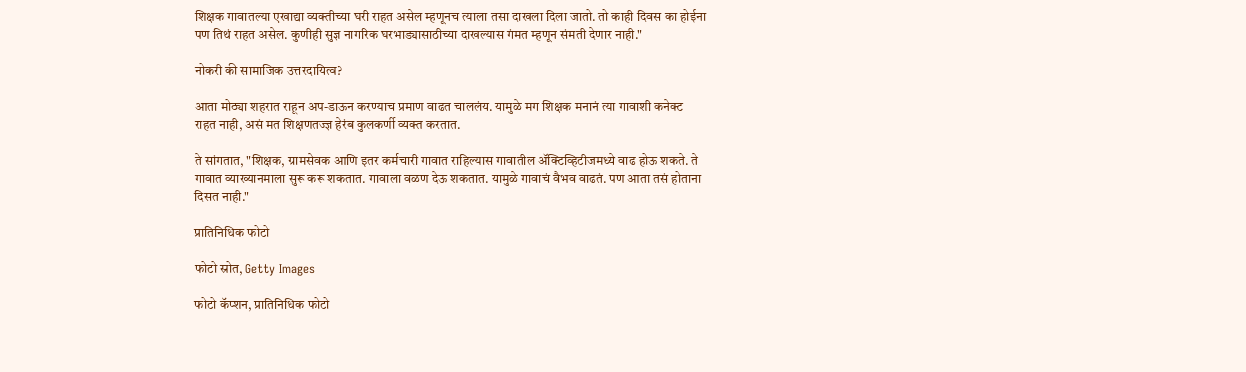शिक्षक गावातल्या एखाद्या व्यक्तीच्या घरी राहत असेल म्हणूनच त्याला तसा दाखला दिला जातो. तो काही दिवस का होईना पण तिथं राहत असेल. कुणीही सुज्ञ नागरिक घरभाड्यासाठीच्या दाखल्यास गंमत म्हणून संमती देणार नाही."

नोकरी की सामाजिक उत्तरदायित्व?

आता मोठ्या शहरात राहून अप-डाऊन करण्याच प्रमाण वाढत चाललंय. यामुळे मग शिक्षक मनानं त्या गावाशी कनेक्ट राहत नाही, असं मत शिक्षणतज्ज्ञ हेरंब कुलकर्णी व्यक्त करतात.

ते सांगतात, "शिक्षक, ग्रामसेवक आणि इतर कर्मचारी गावात राहिल्यास गावातील ॲक्टिव्हिटीजमध्ये वाढ होऊ शकते. ते गावात व्याख्यानमाला सुरू करू शकतात. गावाला वळण देऊ शकतात. यामुळे गावाचं वैभव वाढतं. पण आता तसं होताना दिसत नाही."

प्रातिनिधिक फोटो

फोटो स्रोत, Getty Images

फोटो कॅप्शन, प्रातिनिधिक फोटो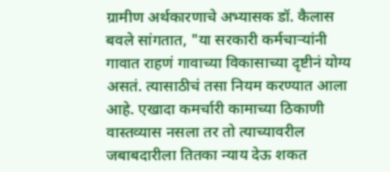ग्रामीण अर्थकारणाचे अभ्यासक डॉ. कैलास बवले सांगतात, "या सरकारी कर्मचाऱ्यांनी गावात राहणं गावाच्या विकासाच्या दृष्टीनं योग्य असतं. त्यासाठीचं तसा नियम करण्यात आला आहे. एखादा कमर्चारी कामाच्या ठिकाणी वास्तव्यास नसला तर तो त्याच्यावरील जबाबदारीला तितका न्याय देऊ शकत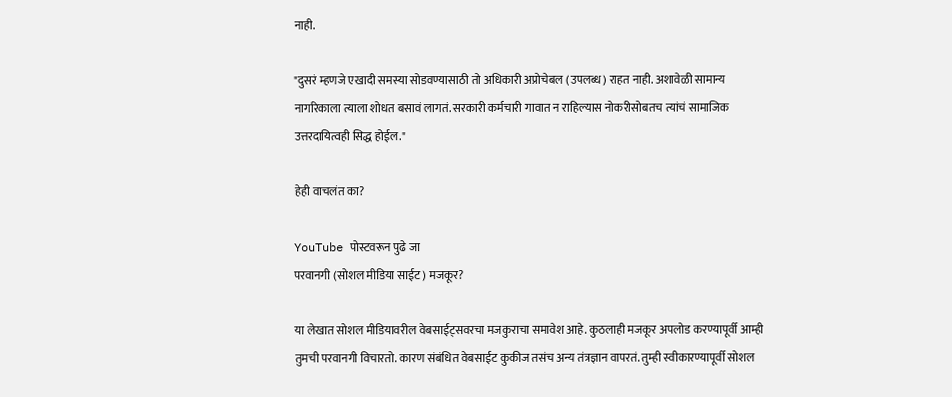नाही.

"दुसरं म्हणजे एखादी समस्या सोडवण्यासाठी तो अधिकारी अप्रोचेबल (उपलब्ध) राहत नाही. अशावेळी सामान्य नागरिकाला त्याला शोधत बसावं लागतं. सरकारी कर्मचारी गावात न राहिल्यास नोकरीसोबतच त्यांचं सामाजिक उत्तरदायित्वही सिद्ध होईल."

हेही वाचलंत का?

YouTube पोस्टवरून पुढे जा
परवानगी (सोशल मीडिया साईट) मजकूर?

या लेखात सोशल मीडियावरील वेबसाईट्सवरचा मजकुराचा समावेश आहे. कुठलाही मजकूर अपलोड करण्यापूर्वी आम्ही तुमची परवानगी विचारतो. कारण संबंधित वेबसाईट कुकीज तसंच अन्य तंत्रज्ञान वापरतं. तुम्ही स्वीकारण्यापूर्वी सोशल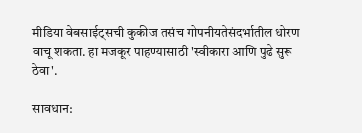मीडिया वेबसाईट्सची कुकीज तसंच गोपनीयतेसंदर्भातील धोरण वाचू शकता. हा मजकूर पाहण्यासाठी 'स्वीकारा आणि पुढे सुरू ठेवा'.

सावधान: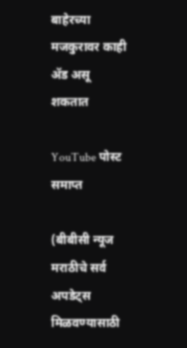बाहेरच्या मजकुरावर काही ॲड असू शकतात

YouTube पोस्ट समाप्त

(बीबीसी न्यूज मराठीचे सर्व अपडेट्स मिळवण्यासाठी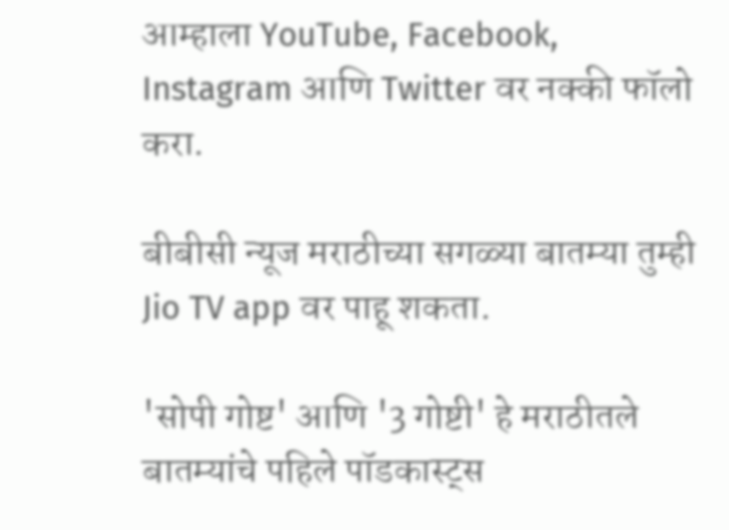आम्हाला YouTube, Facebook, Instagram आणि Twitter वर नक्की फॉलो करा.

बीबीसी न्यूज मराठीच्या सगळ्या बातम्या तुम्ही Jio TV app वर पाहू शकता.

'सोपी गोष्ट' आणि '3 गोष्टी' हे मराठीतले बातम्यांचे पहिले पॉडकास्ट्स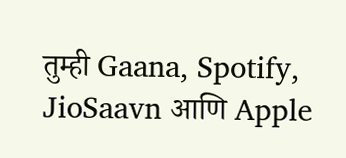तुम्ही Gaana, Spotify, JioSaavn आणि Apple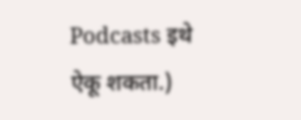Podcasts इथे ऐकू शकता.)